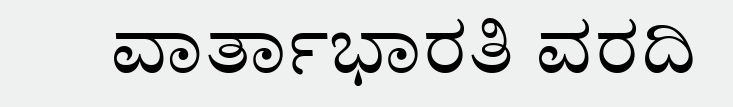ವಾರ್ತಾಭಾರತಿ ವರದಿ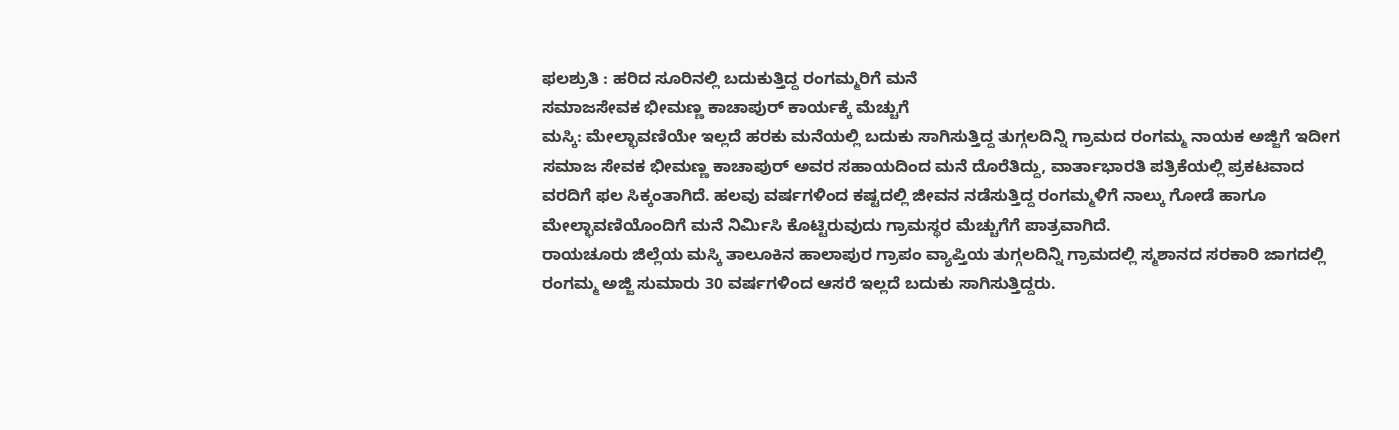ಫಲಶ್ರುತಿ : ಹರಿದ ಸೂರಿನಲ್ಲಿ ಬದುಕುತ್ತಿದ್ದ ರಂಗಮ್ಮರಿಗೆ ಮನೆ
ಸಮಾಜಸೇವಕ ಭೀಮಣ್ಣ ಕಾಚಾಪುರ್ ಕಾರ್ಯಕ್ಕೆ ಮೆಚ್ಚುಗೆ
ಮಸ್ಕಿ: ಮೇಲ್ಛಾವಣಿಯೇ ಇಲ್ಲದೆ ಹರಕು ಮನೆಯಲ್ಲಿ ಬದುಕು ಸಾಗಿಸುತ್ತಿದ್ದ ತುಗ್ಗಲದಿನ್ನಿ ಗ್ರಾಮದ ರಂಗಮ್ಮ ನಾಯಕ ಅಜ್ಜಿಗೆ ಇದೀಗ ಸಮಾಜ ಸೇವಕ ಭೀಮಣ್ಣ ಕಾಚಾಪುರ್ ಅವರ ಸಹಾಯದಿಂದ ಮನೆ ದೊರೆತಿದ್ದು, ವಾರ್ತಾಭಾರತಿ ಪತ್ರಿಕೆಯಲ್ಲಿ ಪ್ರಕಟವಾದ ವರದಿಗೆ ಫಲ ಸಿಕ್ಕಂತಾಗಿದೆ. ಹಲವು ವರ್ಷಗಳಿಂದ ಕಷ್ಟದಲ್ಲಿ ಜೀವನ ನಡೆಸುತ್ತಿದ್ದ ರಂಗಮ್ಮಳಿಗೆ ನಾಲ್ಕು ಗೋಡೆ ಹಾಗೂ ಮೇಲ್ಛಾವಣಿಯೊಂದಿಗೆ ಮನೆ ನಿರ್ಮಿಸಿ ಕೊಟ್ಟಿರುವುದು ಗ್ರಾಮಸ್ಥರ ಮೆಚ್ಚುಗೆಗೆ ಪಾತ್ರವಾಗಿದೆ.
ರಾಯಚೂರು ಜಿಲ್ಲೆಯ ಮಸ್ಕಿ ತಾಲೂಕಿನ ಹಾಲಾಪುರ ಗ್ರಾಪಂ ವ್ಯಾಪ್ತಿಯ ತುಗ್ಗಲದಿನ್ನಿ ಗ್ರಾಮದಲ್ಲಿ ಸ್ಮಶಾನದ ಸರಕಾರಿ ಜಾಗದಲ್ಲಿ ರಂಗಮ್ಮ ಅಜ್ಜಿ ಸುಮಾರು 30 ವರ್ಷಗಳಿಂದ ಆಸರೆ ಇಲ್ಲದೆ ಬದುಕು ಸಾಗಿಸುತ್ತಿದ್ದರು.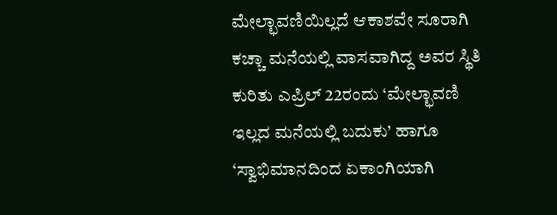ಮೇಲ್ಛಾವಣಿಯಿಲ್ಲದೆ ಆಕಾಶವೇ ಸೂರಾಗಿ ಕಚ್ಚಾ ಮನೆಯಲ್ಲಿ ವಾಸವಾಗಿದ್ದ ಅವರ ಸ್ಥಿತಿ ಕುರಿತು ಎಪ್ರಿಲ್ 22ರಂದು ‘ಮೇಲ್ಛಾವಣಿ ಇಲ್ಲದ ಮನೆಯಲ್ಲಿ ಬದುಕು’ ಹಾಗೂ ‘ಸ್ವಾಭಿಮಾನದಿಂದ ಏಕಾಂಗಿಯಾಗಿ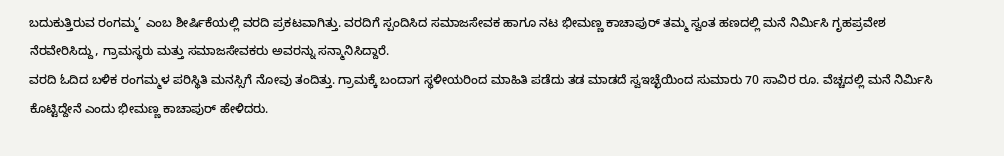ಬದುಕುತ್ತಿರುವ ರಂಗಮ್ಮ’ ಎಂಬ ಶೀರ್ಷಿಕೆಯಲ್ಲಿ ವರದಿ ಪ್ರಕಟವಾಗಿತ್ತು. ವರದಿಗೆ ಸ್ಪಂದಿಸಿದ ಸಮಾಜಸೇವಕ ಹಾಗೂ ನಟ ಭೀಮಣ್ಣ ಕಾಚಾಪುರ್ ತಮ್ಮ ಸ್ವಂತ ಹಣದಲ್ಲಿ ಮನೆ ನಿರ್ಮಿಸಿ ಗೃಹಪ್ರವೇಶ ನೆರವೇರಿಸಿದ್ದು, ಗ್ರಾಮಸ್ಥರು ಮತ್ತು ಸಮಾಜಸೇವಕರು ಅವರನ್ನು ಸನ್ಮಾನಿಸಿದ್ದಾರೆ.
ವರದಿ ಓದಿದ ಬಳಿಕ ರಂಗಮ್ಮಳ ಪರಿಸ್ಥಿತಿ ಮನಸ್ಸಿಗೆ ನೋವು ತಂದಿತ್ತು. ಗ್ರಾಮಕ್ಕೆ ಬಂದಾಗ ಸ್ಥಳೀಯರಿಂದ ಮಾಹಿತಿ ಪಡೆದು ತಡ ಮಾಡದೆ ಸ್ವಇಚ್ಛೆಯಿಂದ ಸುಮಾರು 70 ಸಾವಿರ ರೂ. ವೆಚ್ಚದಲ್ಲಿ ಮನೆ ನಿರ್ಮಿಸಿ ಕೊಟ್ಟಿದ್ದೇನೆ ಎಂದು ಭೀಮಣ್ಣ ಕಾಚಾಪುರ್ ಹೇಳಿದರು.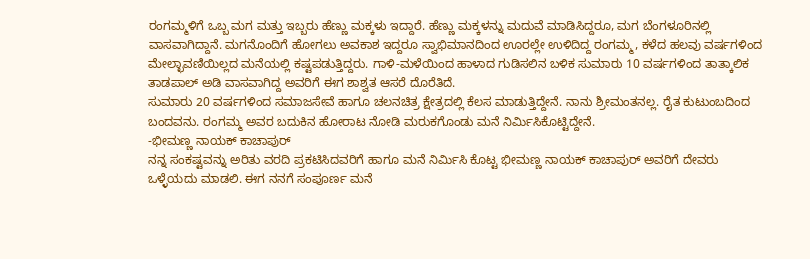ರಂಗಮ್ಮಳಿಗೆ ಒಬ್ಬ ಮಗ ಮತ್ತು ಇಬ್ಬರು ಹೆಣ್ಣು ಮಕ್ಕಳು ಇದ್ದಾರೆ. ಹೆಣ್ಣು ಮಕ್ಕಳನ್ನು ಮದುವೆ ಮಾಡಿಸಿದ್ದರೂ, ಮಗ ಬೆಂಗಳೂರಿನಲ್ಲಿ ವಾಸವಾಗಿದ್ದಾನೆ. ಮಗನೊಂದಿಗೆ ಹೋಗಲು ಅವಕಾಶ ಇದ್ದರೂ ಸ್ವಾಭಿಮಾನದಿಂದ ಊರಲ್ಲೇ ಉಳಿದಿದ್ದ ರಂಗಮ್ಮ, ಕಳೆದ ಹಲವು ವರ್ಷಗಳಿಂದ ಮೇಲ್ಛಾವಣಿಯಿಲ್ಲದ ಮನೆಯಲ್ಲಿ ಕಷ್ಟಪಡುತ್ತಿದ್ದರು. ಗಾಳಿ-ಮಳೆಯಿಂದ ಹಾಳಾದ ಗುಡಿಸಲಿನ ಬಳಿಕ ಸುಮಾರು 10 ವರ್ಷಗಳಿಂದ ತಾತ್ಕಾಲಿಕ ತಾಡಪಾಲ್ ಅಡಿ ವಾಸವಾಗಿದ್ದ ಅವರಿಗೆ ಈಗ ಶಾಶ್ವತ ಆಸರೆ ದೊರೆತಿದೆ.
ಸುಮಾರು 20 ವರ್ಷಗಳಿಂದ ಸಮಾಜಸೇವೆ ಹಾಗೂ ಚಲನಚಿತ್ರ ಕ್ಷೇತ್ರದಲ್ಲಿ ಕೆಲಸ ಮಾಡುತ್ತಿದ್ದೇನೆ. ನಾನು ಶ್ರೀಮಂತನಲ್ಲ. ರೈತ ಕುಟುಂಬದಿಂದ ಬಂದವನು. ರಂಗಮ್ಮ ಅವರ ಬದುಕಿನ ಹೋರಾಟ ನೋಡಿ ಮರುಕಗೊಂಡು ಮನೆ ನಿರ್ಮಿಸಿಕೊಟ್ಟಿದ್ದೇನೆ.
-ಭೀಮಣ್ಣ ನಾಯಕ್ ಕಾಚಾಪುರ್
ನನ್ನ ಸಂಕಷ್ಟವನ್ನು ಅರಿತು ವರದಿ ಪ್ರಕಟಿಸಿದವರಿಗೆ ಹಾಗೂ ಮನೆ ನಿರ್ಮಿಸಿ ಕೊಟ್ಟ ಭೀಮಣ್ಣ ನಾಯಕ್ ಕಾಚಾಪುರ್ ಅವರಿಗೆ ದೇವರು ಒಳ್ಳೆಯದು ಮಾಡಲಿ. ಈಗ ನನಗೆ ಸಂಪೂರ್ಣ ಮನೆ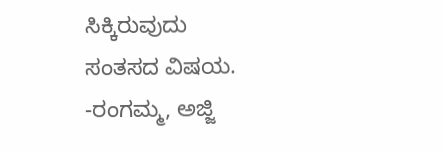ಸಿಕ್ಕಿರುವುದು ಸಂತಸದ ವಿಷಯ.
-ರಂಗಮ್ಮ, ಅಜ್ಜಿ